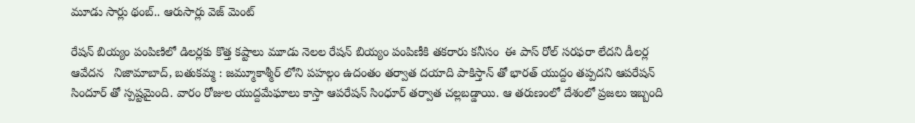మూడు సార్లు థంబ్.. ఆరుసార్లు వెజ్ మెంట్

రేషన్ బియ్యం పంపిణిలో డిలర్లకు కొత్త కష్టాలు మూడు నెలల రేషన్ బియ్యం పంపిణీకి తకరారు కనీసం  ఈ పాస్ రోల్ సరఫరా లేదని డీలర్ల ఆవేదన   నిజామాబాద్, బతుకమ్మ : జమ్మూకాశ్మీర్ లోని పహల్గం ఉదంతం తర్వాత దయాది పాకిస్తాన్ తో భారత్ యుద్దం తప్పదని ఆపరేషన్ సిందూర్ తో స్పష్టమైంది. వారం రోజుల యుద్దమేఘాలు కాస్తా ఆపరేషన్ సింధూర్ తర్వాత చల్లబడ్డాయి. ఆ తరుణంలో దేశంలో ప్రజలు ఇబ్బంది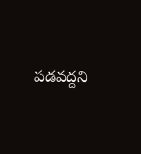పడవద్దని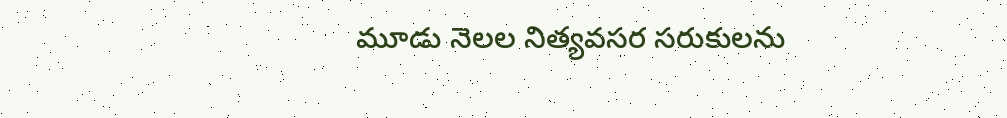మూడు నెలల నిత్యవసర సరుకులను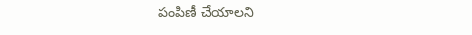పంపిణీ చేయాలని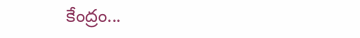కేంద్రం...